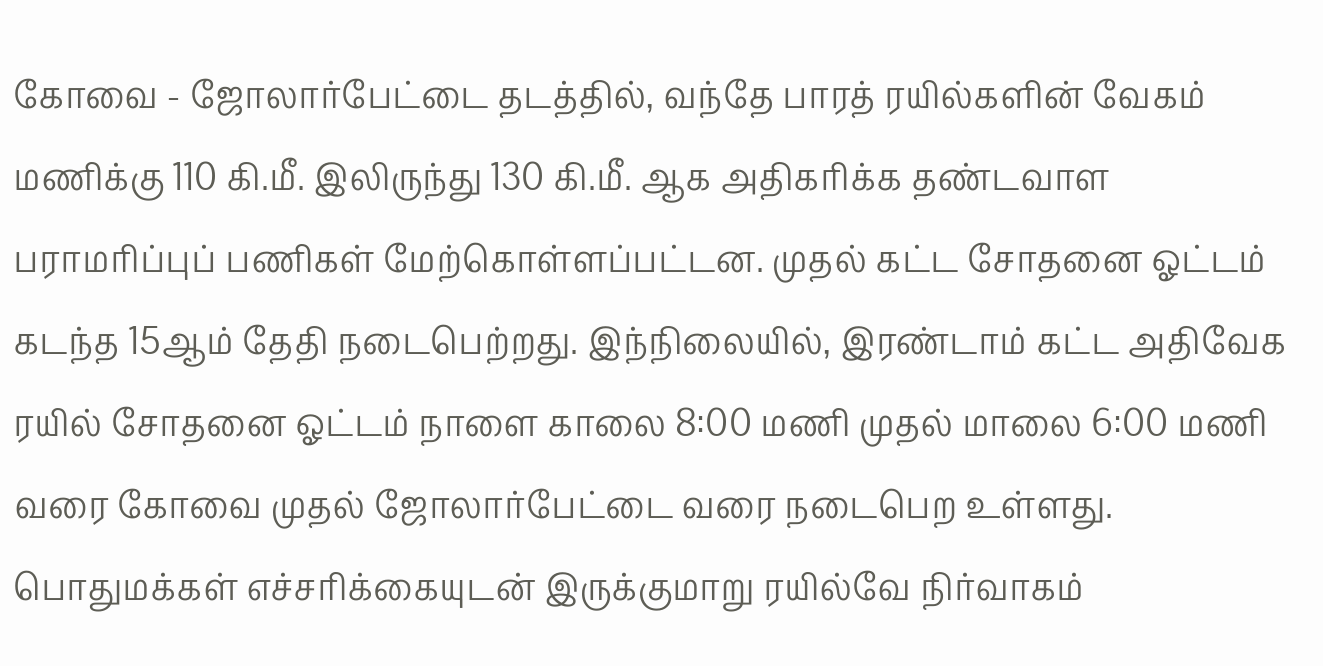கோவை - ஜோலார்பேட்டை தடத்தில், வந்தே பாரத் ரயில்களின் வேகம் மணிக்கு 110 கி.மீ. இலிருந்து 130 கி.மீ. ஆக அதிகரிக்க தண்டவாள பராமரிப்புப் பணிகள் மேற்கொள்ளப்பட்டன. முதல் கட்ட சோதனை ஓட்டம் கடந்த 15ஆம் தேதி நடைபெற்றது. இந்நிலையில், இரண்டாம் கட்ட அதிவேக ரயில் சோதனை ஓட்டம் நாளை காலை 8:00 மணி முதல் மாலை 6:00 மணி வரை கோவை முதல் ஜோலார்பேட்டை வரை நடைபெற உள்ளது. பொதுமக்கள் எச்சரிக்கையுடன் இருக்குமாறு ரயில்வே நிர்வாகம்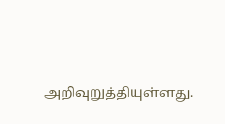அறிவுறுத்தியுள்ளது.